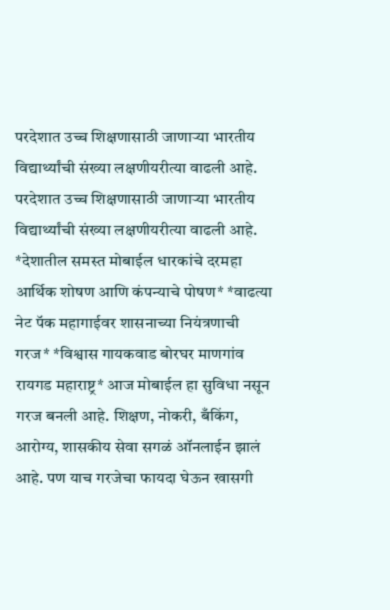परदेशात उच्च शिक्षणासाठी जाणाऱ्या भारतीय विद्यार्थ्यांची संख्या लक्षणीयरीत्या वाढली आहे.
परदेशात उच्च शिक्षणासाठी जाणाऱ्या भारतीय विद्यार्थ्यांची संख्या लक्षणीयरीत्या वाढली आहे.
*देशातील समस्त मोबाईल धारकांचे दरमहा आर्थिक शोषण आणि कंपन्याचे पोषण* *वाढत्या नेट पॅक महागाईवर शासनाच्या नियंत्रणाची गरज* *विश्वास गायकवाड बोरघर माणगांव रायगड महाराष्ट्र* आज मोबाईल हा सुविधा नसून गरज बनली आहे. शिक्षण, नोकरी, बँकिंग, आरोग्य, शासकीय सेवा सगळं ऑनलाईन झालं आहे. पण याच गरजेचा फायदा घेऊन खासगी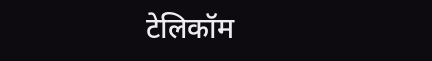टेलिकॉम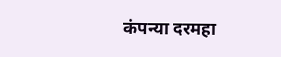कंपन्या दरमहा